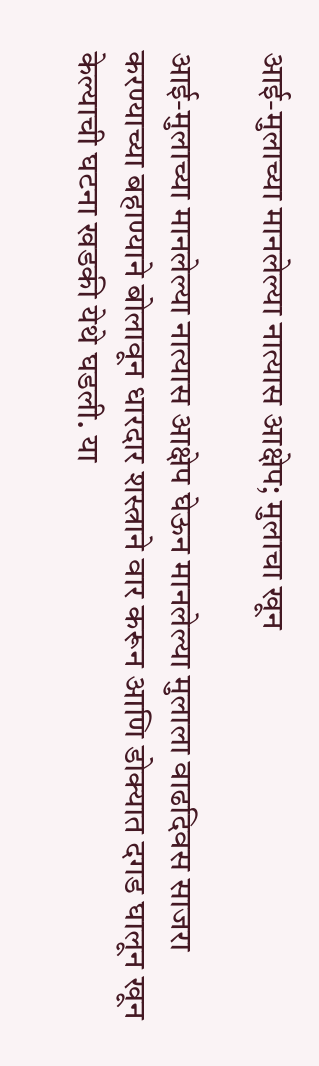आई-मुलाच्या मानलेल्या नात्यास आक्षेप; मुलाचा खून

आई-मुलाच्या मानलेल्या नात्यास आक्षेप घेऊन मानलेल्या मुलाला वाढदिवस साजरा करण्याच्या बहाण्याने बोलावून धारदार शस्त्राने वार करून आणि डोक्‍यात दगड घालून खून केल्याची घटना खडकी येथे घडली. या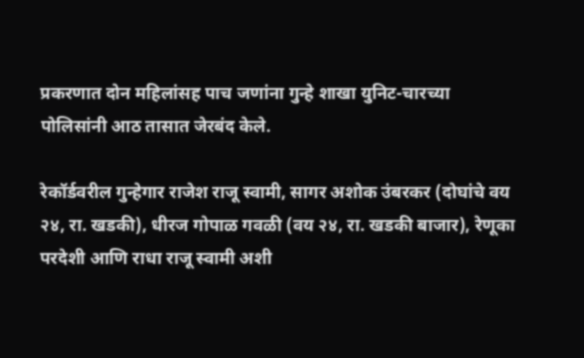प्रकरणात दोन महिलांसह पाच जणांना गुन्हे शाखा युनिट-चारच्या पोलिसांनी आठ तासात जेरबंद केले.

रेकॉर्डवरील गुन्हेगार राजेश राजू स्वामी, सागर अशोक उंबरकर (दोघांचे वय २४, रा. खडकी), धीरज गोपाळ गवळी (वय २४, रा. खडकी बाजार), रेणूका परदेशी आणि राधा राजू स्वामी अशी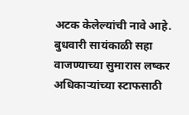अटक केलेल्यांची नावे आहे. बुधवारी सायंकाळी सहा वाजण्याच्या सुमारास लष्कर अधिकाऱ्यांच्या स्टाफसाठी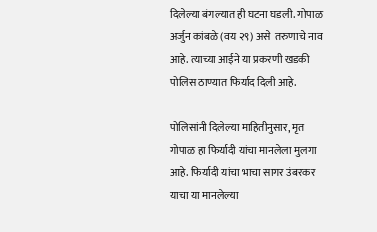दिलेल्या बंगल्यात ही घटना घडली. गोपाळ अर्जुन कांबळे (वय २९) असे  तरुणाचे नाव आहे. त्याच्या आईने या प्रकरणी खडकी पोलिस ठाण्यात फिर्याद दिली आहे.

पोलिसांनी दिलेल्या माहितीनुसार, मृत गोपाळ हा फिर्यादी यांचा मानलेला मुलगा आहे. फिर्यादी यांचा भाचा सागर उंबरकर याचा या मानलेल्या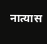नात्यास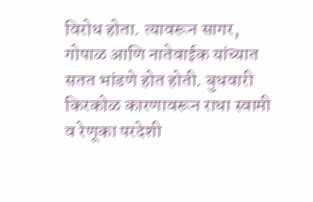विरोध होता. त्यावरून सागर, गोपाळ आणि नातेवाईक यांच्यात सतत भांडणे होत होती. बुधवारी किरकोळ कारणावरून राधा स्वामी व रेणूका परदेशी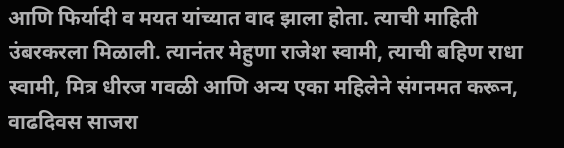आणि फिर्यादी व मयत यांच्यात वाद झाला होता. त्याची माहिती उंबरकरला मिळाली. त्यानंतर मेहुणा राजेश स्वामी, त्याची बहिण राधा स्वामी, मित्र धीरज गवळी आणि अन्य एका महिलेने संगनमत करून, वाढदिवस साजरा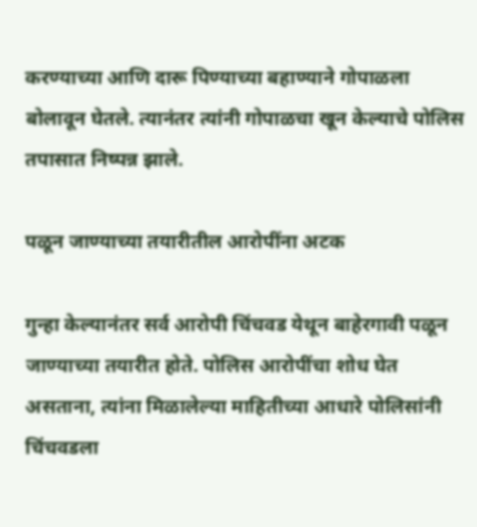करण्याच्या आणि दारू पिण्याच्या बहाण्याने गोपाळला बोलावून घेतले. त्यानंतर त्यांनी गोपाळचा खून केल्याचे पोलिस तपासात निष्पन्न झाले.

पळून जाण्याच्या तयारीतील आरोपींना अटक

गुन्हा केल्यानंतर सर्व आरोपी चिंचवड येथून बाहेरगावी पळून जाण्याच्या तयारीत होते. पोलिस आरोपींचा शोध घेत असताना, त्यांना मिळालेल्या माहितीच्या आधारे पोलिसांनी चिंचवडला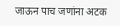जाऊन पाच जणांना अटक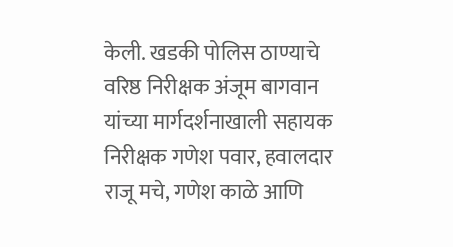केली. खडकी पोलिस ठाण्याचे वरिष्ठ निरीक्षक अंजूम बागवान यांच्या मार्गदर्शनाखाली सहायक निरीक्षक गणेश पवार, हवालदार राजू मचे, गणेश काळे आणि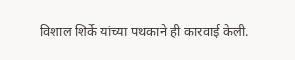विशाल शिर्के यांच्या पथकाने ही कारवाई केली.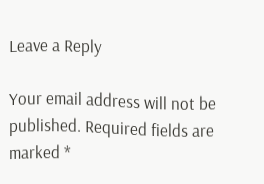Leave a Reply

Your email address will not be published. Required fields are marked *